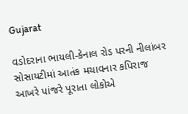Gujarat

વડોદરાના ભાયલી-કેનાલ રોડ પરની નીલાંબર સોસાયટીમાં આતંક મચાવનાર કપિરાજ આખરે પાંજરે પૂરાતા લોકોએ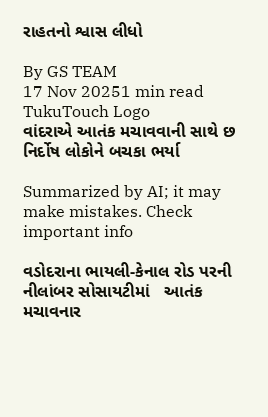રાહતનો શ્વાસ લીધો

By GS TEAM
17 Nov 20251 min read
TukuTouch Logo
વાંદરાએ આતંક મચાવવાની સાથે છ નિર્દોષ લોકોને બચકા ભર્યા

Summarized by AI; it may make mistakes. Check important info

વડોદરાના ભાયલી-કેનાલ રોડ પરની નીલાંબર સોસાયટીમાં   આતંક મચાવનાર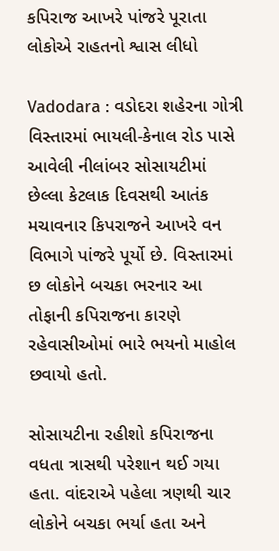કપિરાજ આખરે પાંજરે પૂરાતા લોકોએ રાહતનો શ્વાસ લીધો

Vadodara : વડોદરા શહેરના ગોત્રી વિસ્તારમાં ભાયલી-કેનાલ રોડ પાસે આવેલી નીલાંબર સોસાયટીમાં છેલ્લા કેટલાક દિવસથી આતંક મચાવનાર કિપરાજને આખરે વન વિભાગે પાંજરે પૂર્યો છે. વિસ્તારમાં છ લોકોને બચકા ભરનાર આ તોફાની કપિરાજના કારણે રહેવાસીઓમાં ભારે ભયનો માહોલ છવાયો હતો.

સોસાયટીના રહીશો કપિરાજના વધતા ત્રાસથી પરેશાન થઈ ગયા હતા. વાંદરાએ પહેલા ત્રણથી ચાર લોકોને બચકા ભર્યા હતા અને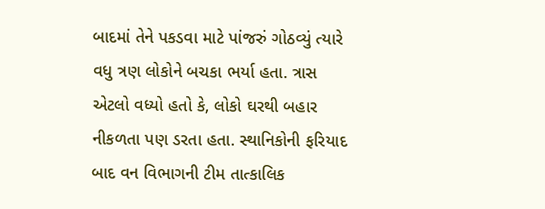બાદમાં તેને પકડવા માટે પાંજરું ગોઠવ્યું ત્યારે વધુ ત્રણ લોકોને બચકા ભર્યા હતા. ત્રાસ એટલો વધ્યો હતો કે, લોકો ઘરથી બહાર નીકળતા પણ ડરતા હતા. સ્થાનિકોની ફરિયાદ બાદ વન વિભાગની ટીમ તાત્કાલિક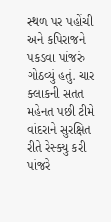સ્થળ પર પહોંચી અને કપિરાજને પકડવા પાંજરું ગોઠવ્યું હતું. ચાર ક્લાકની સતત મહેનત પછી ટીમે વાંદરાને સુરક્ષિત રીતે રેસ્ક્યુ કરી પાંજરે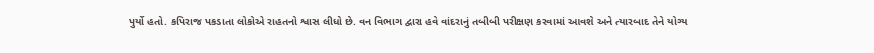પુર્યો હતો. કપિરાજ પકડાતા લોકોએ રાહતનો શ્વાસ લીધો છે. વન વિભાગ દ્વારા હવે વાંદરાનું તબીબી પરીક્ષણ કરવામાં આવશે અને ત્યારબાદ તેને યોગ્ય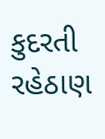કુદરતી રહેઠાણ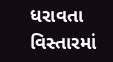ધરાવતા વિસ્તારમાં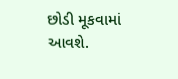છોડી મૂકવામાં આવશે.